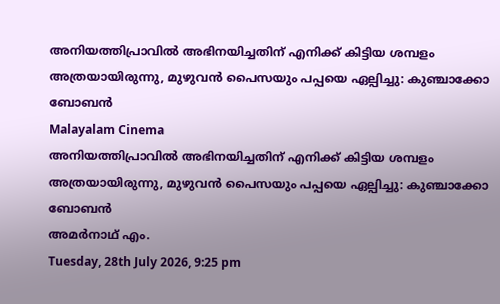അനിയത്തിപ്രാവില്‍ അഭിനയിച്ചതിന് എനിക്ക് കിട്ടിയ ശമ്പളം അത്രയായിരുന്നു, മുഴുവന്‍ പൈസയും പപ്പയെ ഏല്പിച്ചു: കുഞ്ചാക്കോ ബോബന്‍
Malayalam Cinema
അനിയത്തിപ്രാവില്‍ അഭിനയിച്ചതിന് എനിക്ക് കിട്ടിയ ശമ്പളം അത്രയായിരുന്നു, മുഴുവന്‍ പൈസയും പപ്പയെ ഏല്പിച്ചു: കുഞ്ചാക്കോ ബോബന്‍
അമര്‍നാഥ് എം.
Tuesday, 28th July 2026, 9:25 pm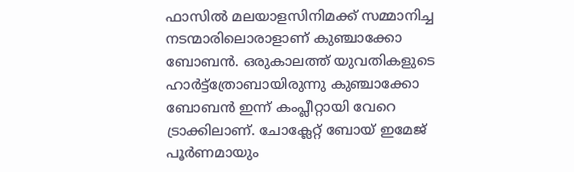ഫാസില്‍ മലയാളസിനിമക്ക് സമ്മാനിച്ച നടന്മാരിലൊരാളാണ് കുഞ്ചാക്കോ ബോബന്‍. ഒരുകാലത്ത് യുവതികളുടെ ഹാര്‍ട്ട്‌ത്രോബായിരുന്നു കുഞ്ചാക്കോ ബോബന്‍ ഇന്ന് കംപ്ലീറ്റായി വേറെ ട്രാക്കിലാണ്. ചോക്ലേറ്റ് ബോയ് ഇമേജ് പൂര്‍ണമായും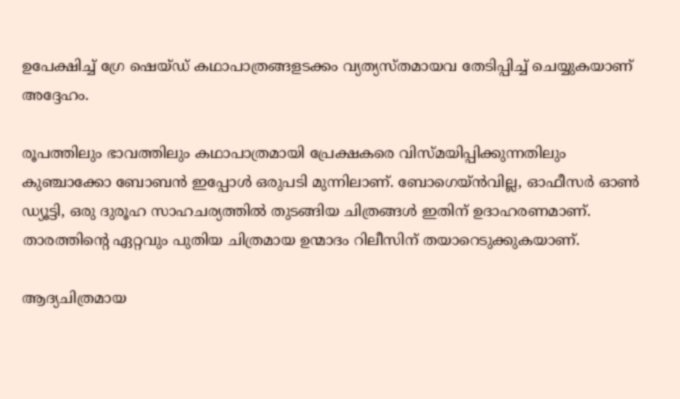ഉപേക്ഷിച്ച് ഗ്രേ ഷെയ്ഡ് കഥാപാത്രങ്ങളടക്കം വ്യത്യസ്തമായവ തേടിപ്പിച്ച് ചെയ്യുകയാണ് അദ്ദേഹം.

രൂപത്തിലും ഭാവത്തിലും കഥാപാത്രമായി പ്രേക്ഷകരെ വിസ്മയിപ്പിക്കുന്നതിലും കുഞ്ചാക്കോ ബോബന്‍ ഇപ്പോള്‍ ഒരുപടി മുന്നിലാണ്. ബോഗെയ്ന്‍വില്ല, ഓഫീസര്‍ ഓണ്‍ ഡ്യൂട്ടി, ഒരു ദുരൂഹ സാഹചര്യത്തില്‍ തുടങ്ങിയ ചിത്രങ്ങള്‍ ഇതിന് ഉദാഹരണമാണ്. താരത്തിന്റെ ഏറ്റവും പുതിയ ചിത്രമായ ഉന്മാദം റിലീസിന് തയാറെടുക്കുകയാണ്.

ആദ്യചിത്രമായ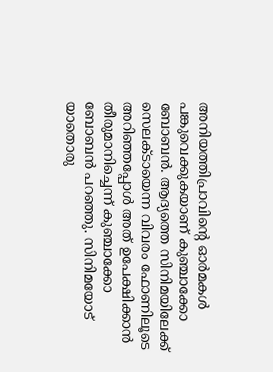അനിയത്തിപ്രാവിന്റെ ഓര്‍മകള്‍ പങ്കുവെക്കുകയാണ് കുഞ്ചാക്കോ ബോബന്‍. ആദ്യത്തെ സിനിമയിലേക്ക് സെലക്ടായെന്ന വിവരം ഫോണിലൂടെ അറിഞ്ഞപ്പോള്‍ അത് ഉപേക്ഷിക്കാന്‍ തീരുമാനിച്ചെന്ന് കുഞ്ചാക്കോ ബോബന്‍ പറഞ്ഞു. സിനിമയോട് യാതൊരു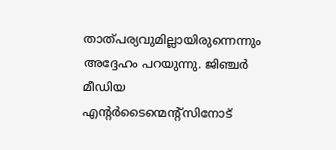താത്പര്യവുമില്ലായിരുന്നെന്നും അദ്ദേഹം പറയുന്നു. ജിഞ്ചര്‍ മീഡിയ എന്റര്‍ടൈന്മെന്റ്‌സിനോട്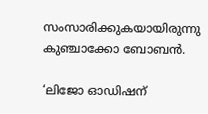സംസാരിക്കുകയായിരുന്നു കുഞ്ചാക്കോ ബോബന്‍.

‘ലിജോ ഓഡിഷന്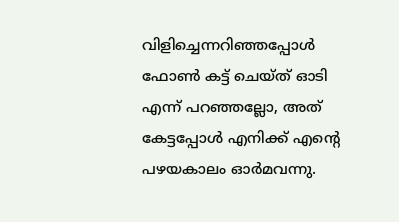വിളിച്ചെന്നറിഞ്ഞപ്പോള്‍ ഫോണ്‍ കട്ട് ചെയ്ത് ഓടി എന്ന് പറഞ്ഞല്ലോ, അത് കേട്ടപ്പോള്‍ എനിക്ക് എന്റെ പഴയകാലം ഓര്‍മവന്നു.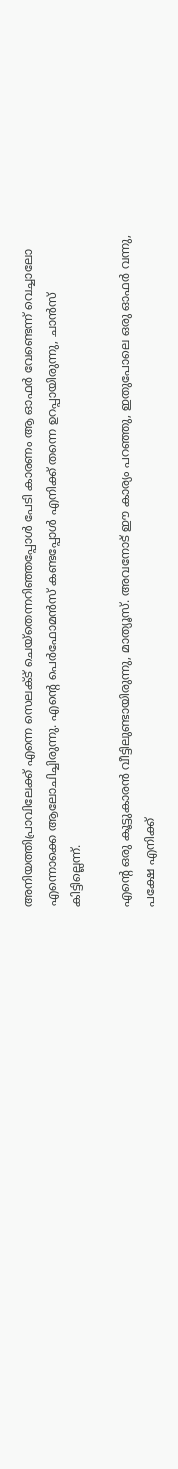അനിയത്തിപ്രാവിലേക്ക് എന്നെ സെലക്ട് ചെയ്‌തെന്നറിഞ്ഞപ്പോള്‍ പേടി കാരണം ആ ഓഫര്‍ വേണ്ടെന്ന് വെച്ചാലോ എന്നൊക്കെ ആലോചിച്ചിരുന്നു. എന്റെ പെര്‍ഫോമന്‍സ് കണ്ടപ്പോള്‍ എനിക്ക് തന്നെ ഉറപ്പായിരുന്നു, ചാന്‍സ് കിട്ടില്ലെന്ന്.

എന്റെ ഒരു കൂട്ടുകാരന്‍ വീട്ടിലുണ്ടായിരുന്നു, മാത്യൂസ്. അവനോട് ഈ കാര്യം പറഞ്ഞു, ഇതുപോലെ ഒരു ഓഫര്‍ വന്നു, പക്ഷേ എനിക്ക്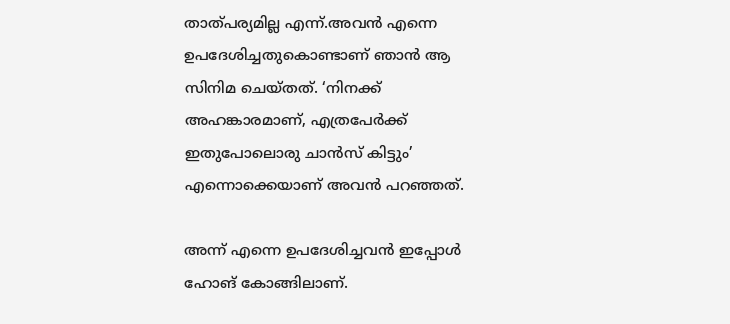താത്പര്യമില്ല എന്ന്.അവന്‍ എന്നെ ഉപദേശിച്ചതുകൊണ്ടാണ് ഞാന്‍ ആ സിനിമ ചെയ്തത്. ‘നിനക്ക് അഹങ്കാരമാണ്, എത്രപേര്‍ക്ക് ഇതുപോലൊരു ചാന്‍സ് കിട്ടും’ എന്നൊക്കെയാണ് അവന്‍ പറഞ്ഞത്.

അന്ന് എന്നെ ഉപദേശിച്ചവന്‍ ഇപ്പോള്‍ ഹോങ് കോങ്ങിലാണ്.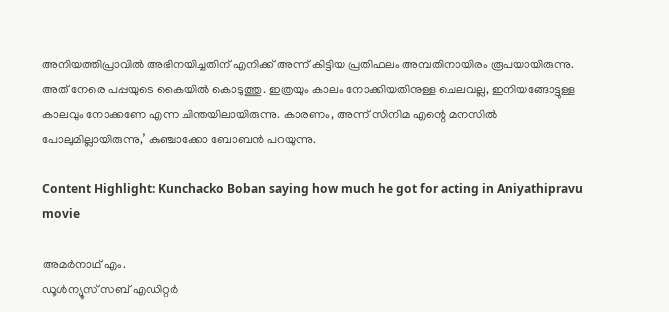അനിയത്തിപ്രാവില്‍ അഭിനയിച്ചതിന് എനിക്ക് അന്ന് കിട്ടിയ പ്രതിഫലം അമ്പതിനായിരം രൂപയായിരുന്നു. അത് നേരെ പപ്പയുടെ കൈയില്‍ കൊടുത്തു. ഇത്രയും കാലം നോക്കിയതിനുള്ള ചെലവല്ല, ഇനിയങ്ങോട്ടുള്ള കാലവും നോക്കണേ എന്ന ചിന്തയിലായിരുന്നു. കാരണം, അന്ന് സിനിമ എന്റെ മനസില്‍ പോലുമില്ലായിരുന്നു,’ കുഞ്ചാക്കോ ബോബന്‍ പറയുന്നു.

Content Highlight: Kunchacko Boban saying how much he got for acting in Aniyathipravu movie

അമര്‍നാഥ് എം.
ഡൂള്‍ന്യൂസ് സബ് എഡിറ്റര്‍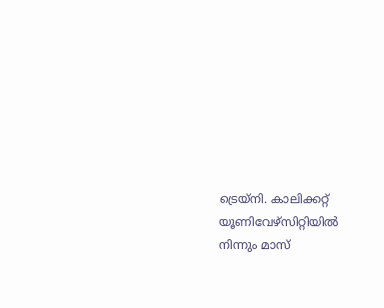ട്രെയ്‌നി. കാലിക്കറ്റ് യൂണിവേഴ്‌സിറ്റിയില്‍ നിന്നും മാസ്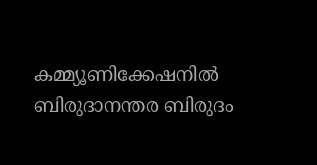കമ്മ്യൂണിക്കേഷനില്‍ ബിരുദാനന്തര ബിരുദം